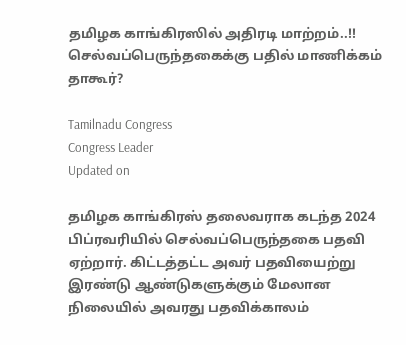தமிழக காங்கிரஸில் அதிரடி மாற்றம்..!! செல்வப்பெருந்தகைக்கு பதில் மாணிக்கம் தாகூர்?

Tamilnadu Congress
Congress Leader
Updated on

தமிழக காங்கிரஸ் தலைவராக கடந்த 2024 பிப்ரவரியில் செல்வப்பெருந்தகை பதவி ஏற்றார். கிட்டத்தட்ட அவர் பதவியைற்று இரண்டு ஆண்டுகளுக்கும் மேலான நிலையில் அவரது பதவிக்காலம்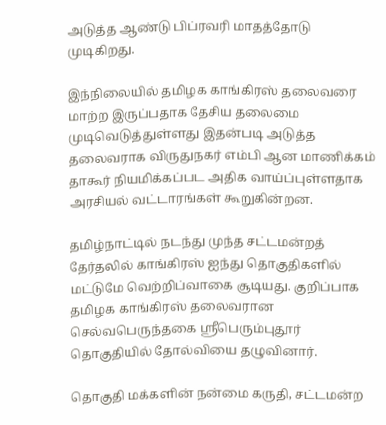அடுத்த ஆண்டு பிப்ரவரி மாதத்தோடு முடிகிறது.

இந்நிலையில் தமிழக காங்கிரஸ் தலைவரை மாற்ற இருப்பதாக தேசிய தலைமை முடிவெடுத்துள்ளது இதன்படி அடுத்த தலைவராக விருதுநகர் எம்பி ஆன மாணிக்கம் தாகூர் நியமிக்கப்பட அதிக வாய்ப்புள்ளதாக அரசியல் வட்டாரங்கள் கூறுகின்றன.

தமிழ்நாட்டில் நடந்து முந்த சட்டமன்றத் தேர்தலில் காங்கிரஸ் ஐந்து தொகுதிகளில் மட்டுமே வெற்றிப்வாகை சூடியது. குறிப்பாக தமிழக காங்கிரஸ் தலைவரான செல்வபெருந்தகை ஸ்ரீபெரும்புதூர் தொகுதியில் தோல்வியை தழுவினார்.

தொகுதி மக்களின் நன்மை கருதி, சட்டமன்ற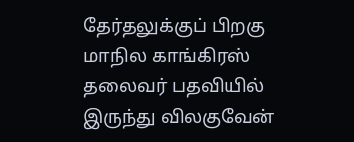தேர்தலுக்குப் பிறகு மாநில காங்கிரஸ் தலைவர் பதவியில் இருந்து விலகுவேன்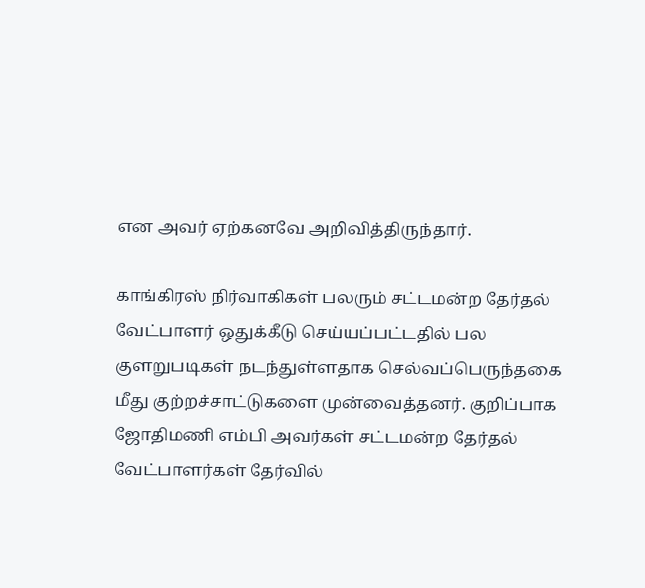என அவர் ஏற்கனவே அறிவித்திருந்தார்.

காங்கிரஸ் நிர்வாகிகள் பலரும் சட்டமன்ற தேர்தல் வேட்பாளர் ஒதுக்கீடு செய்யப்பட்டதில் பல குளறுபடிகள் நடந்துள்ளதாக செல்வப்பெருந்தகை மீது குற்றச்சாட்டுகளை முன்வைத்தனர். குறிப்பாக ஜோதிமணி எம்பி அவர்கள் சட்டமன்ற தேர்தல் வேட்பாளர்கள் தேர்வில்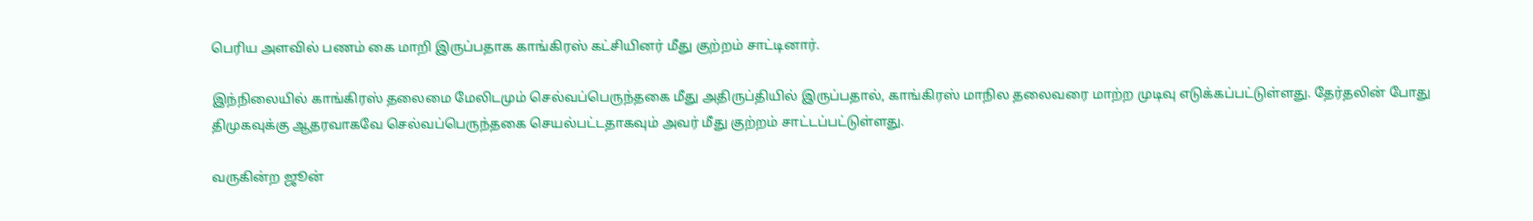பெரிய அளவில் பணம் கை மாறி இருப்பதாக காங்கிரஸ் கட்சியினர் மீது குற்றம் சாட்டினார்.

இந்நிலையில் காங்கிரஸ் தலைமை மேலிடமும் செல்வப்பெருந்தகை மீது அதிருப்தியில் இருப்பதால், காங்கிரஸ் மாநில தலைவரை மாற்ற முடிவு எடுக்கப்பட்டுள்ளது. தேர்தலின் போது திமுகவுக்கு ஆதரவாகவே செல்வப்பெருந்தகை செயல்பட்டதாகவும் அவர் மீது குற்றம் சாட்டப்பட்டுள்ளது.

வருகின்ற ஜூன்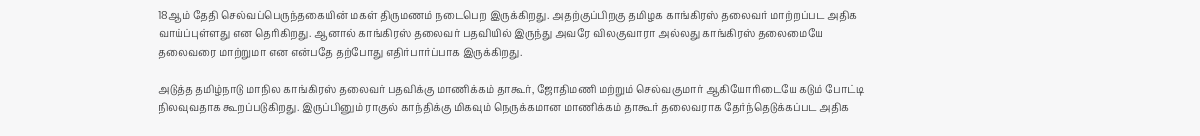18ஆம் தேதி செல்வப்பெருந்தகையின் மகள் திருமணம் நடைபெற இருக்கிறது. அதற்குப்பிறகு தமிழக காங்கிரஸ் தலைவர் மாற்றப்பட அதிக வாய்ப்புள்ளது என தெரிகிறது. ஆனால் காங்கிரஸ் தலைவர் பதவியில் இருந்து அவரே விலகுவாரா அல்லது காங்கிரஸ் தலைமையே தலைவரை மாற்றுமா என என்பதே தற்போது எதிர்பார்ப்பாக இருக்கிறது.

அடுத்த தமிழ்நாடு மாநில காங்கிரஸ் தலைவர் பதவிக்கு மாணிக்கம் தாகூர், ஜோதிமணி மற்றும் செல்வகுமார் ஆகியோரிடையே கடும் போட்டி நிலவுவதாக கூறப்படுகிறது. இருப்பினும் ராகுல் காந்திக்கு மிகவும் நெருக்கமான மாணிக்கம் தாகூர் தலைவராக தேர்ந்தெடுக்கப்பட அதிக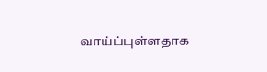வாய்ப்புள்ளதாக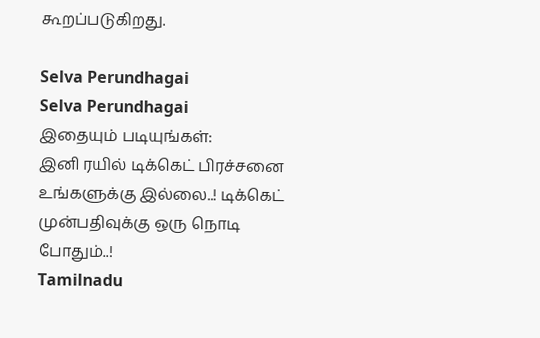கூறப்படுகிறது.

Selva Perundhagai
Selva Perundhagai
இதையும் படியுங்கள்:
இனி ரயில் டிக்கெட் பிரச்சனை உங்களுக்கு இல்லை..! டிக்கெட் முன்பதிவுக்கு ஒரு நொடி போதும்..!
Tamilnadu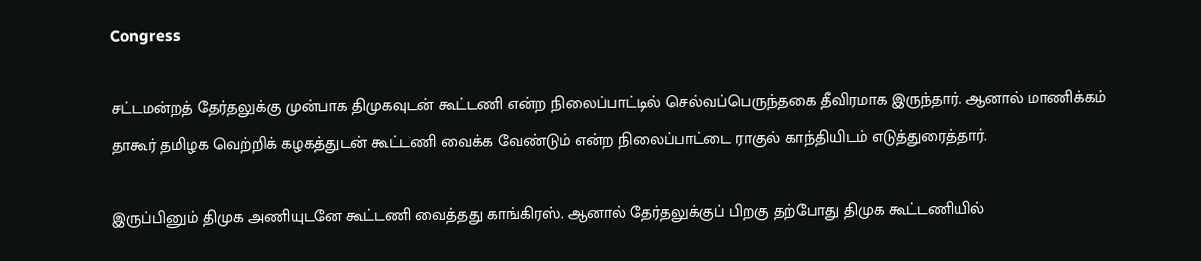Congress

சட்டமன்றத் தேர்தலுக்கு முன்பாக திமுகவுடன் கூட்டணி என்ற நிலைப்பாட்டில் செல்வப்பெருந்தகை தீவிரமாக இருந்தார். ஆனால் மாணிக்கம் தாகூர் தமிழக வெற்றிக் கழகத்துடன் கூட்டணி வைக்க வேண்டும் என்ற நிலைப்பாட்டை ராகுல் காந்தியிடம் எடுத்துரைத்தார்.

இருப்பினும் திமுக அணியுடனே கூட்டணி வைத்தது காங்கிரஸ். ஆனால் தேர்தலுக்குப் பிறகு தற்போது திமுக கூட்டணியில்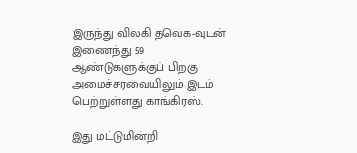இருந்து விலகி தவெக-வுடன் இணைந்து 59 ஆண்டுகளுக்குப் பிறகு அமைச்சரவையிலும் இடம் பெற்றுள்ளது காங்கிரஸ்.

இது மட்டுமின்றி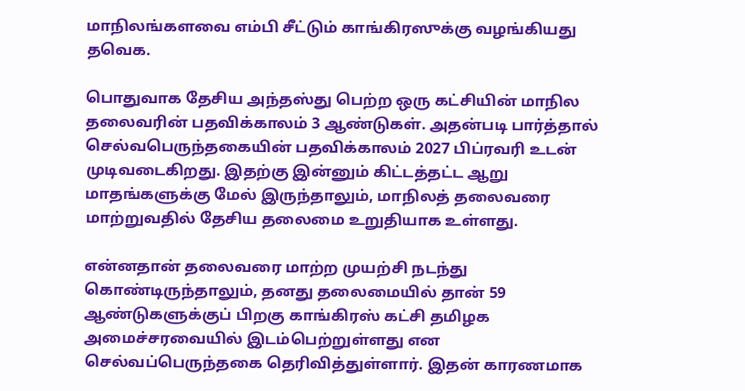மாநிலங்களவை எம்பி சீட்டும் காங்கிரஸுக்கு வழங்கியது தவெக.

பொதுவாக தேசிய அந்தஸ்து பெற்ற ஒரு கட்சியின் மாநில தலைவரின் பதவிக்காலம் 3 ஆண்டுகள். அதன்படி பார்த்தால் செல்வபெருந்தகையின் பதவிக்காலம் 2027 பிப்ரவரி உடன் முடிவடைகிறது. இதற்கு இன்னும் கிட்டத்தட்ட ஆறு மாதங்களுக்கு மேல் இருந்தாலும், மாநிலத் தலைவரை மாற்றுவதில் தேசிய தலைமை உறுதியாக உள்ளது.

என்னதான் தலைவரை மாற்ற முயற்சி நடந்து கொண்டிருந்தாலும், தனது தலைமையில் தான் 59 ஆண்டுகளுக்குப் பிறகு காங்கிரஸ் கட்சி தமிழக அமைச்சரவையில் இடம்பெற்றுள்ளது என செல்வப்பெருந்தகை தெரிவித்துள்ளார். இதன் காரணமாக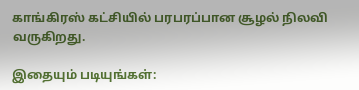காங்கிரஸ் கட்சியில் பரபரப்பான சூழல் நிலவி வருகிறது.

இதையும் படியுங்கள்: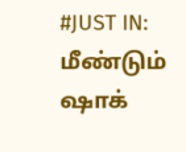#JUST IN: மீண்டும் ஷாக்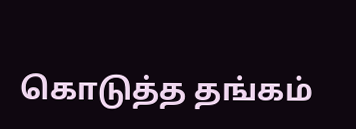கொடுத்த தங்கம்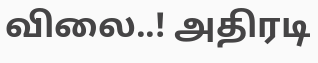விலை..! அதிரடி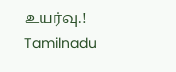உயர்வு.!
Tamilnadu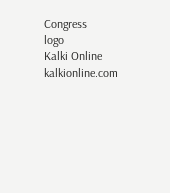Congress
logo
Kalki Online
kalkionline.com